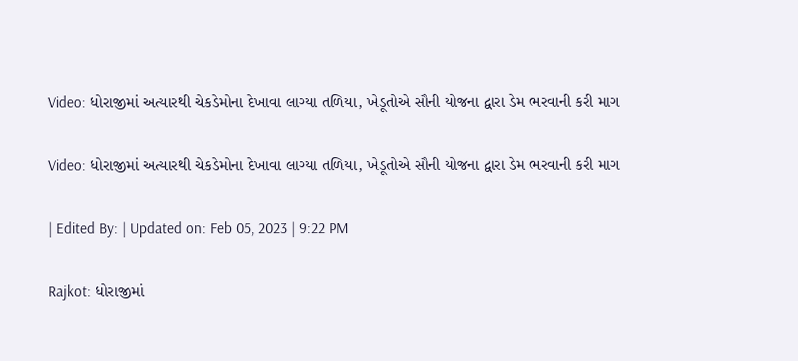Video: ધોરાજીમાં અત્યારથી ચેકડેમોના દેખાવા લાગ્યા તળિયા, ખેડૂતોએ સૌની યોજના દ્વારા ડેમ ભરવાની કરી માગ

Video: ધોરાજીમાં અત્યારથી ચેકડેમોના દેખાવા લાગ્યા તળિયા, ખેડૂતોએ સૌની યોજના દ્વારા ડેમ ભરવાની કરી માગ

| Edited By: | Updated on: Feb 05, 2023 | 9:22 PM

Rajkot: ધોરાજીમાં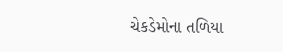ચેકડેમોના તળિયા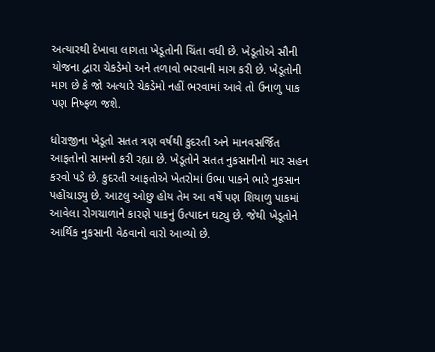અત્યારથી દેખાવા લાગતા ખેડૂતોની ચિંતા વધી છે. ખેડૂતોએ સૌની યોજના દ્વારા ચેકડેમો અને તળાવો ભરવાની માગ કરી છે. ખેડૂતોની માગ છે કે જો અત્યારે ચેકડેમો નહીં ભરવામાં આવે તો ઉનાળુ પાક પણ નિષ્ફળ જશે.

ધોરાજીના ખેડૂતો સતત ત્રણ વર્ષથી કુદરતી અને માનવસર્જિત આફતોનો સામનો કરી રહ્યા છે. ખેડૂતોને સતત નુકસાનીનો માર સહન કરવો પડે છે. કુદરતી આફતોએ ખેતરોમાં ઉભા પાકને ભારે નુકસાન પહોંચાડ્યુ છે. આટલુ ઓછુ હોય તેમ આ વર્ષે પણ શિયાળુ પાકમાં આવેલા રોગચાળાને કારણે પાકનું ઉત્પાદન ઘટ્યુ છે. જેથી ખેડૂતોને આર્થિક નુકસાની વેઠવાનો વારો આવ્યો છે.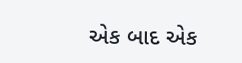એક બાદ એક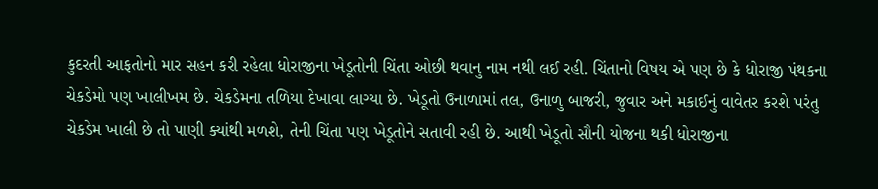કુદરતી આફતોનો માર સહન કરી રહેલા ધોરાજીના ખેડૂતોની ચિંતા ઓછી થવાનુ નામ નથી લઈ રહી. ચિંતાનો વિષય એ પણ છે કે ધોરાજી પંથકના ચેકડેમો પણ ખાલીખમ છે. ચેકડેમના તળિયા દેખાવા લાગ્યા છે. ખેડૂતો ઉનાળામાં તલ, ઉનાળુ બાજરી, જુવાર અને મકાઈનું વાવેતર કરશે પરંતુ ચેકડેમ ખાલી છે તો પાણી ક્યાંથી મળશે, તેની ચિંતા પણ ખેડૂતોને સતાવી રહી છે. આથી ખેડૂતો સૌની યોજના થકી ધોરાજીના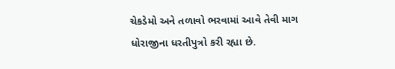ચેકડેમો અને તળાવો ભરવામાં આવે તેવી માગ ધોરાજીના ધરતીપુત્રો કરી રહ્યા છે.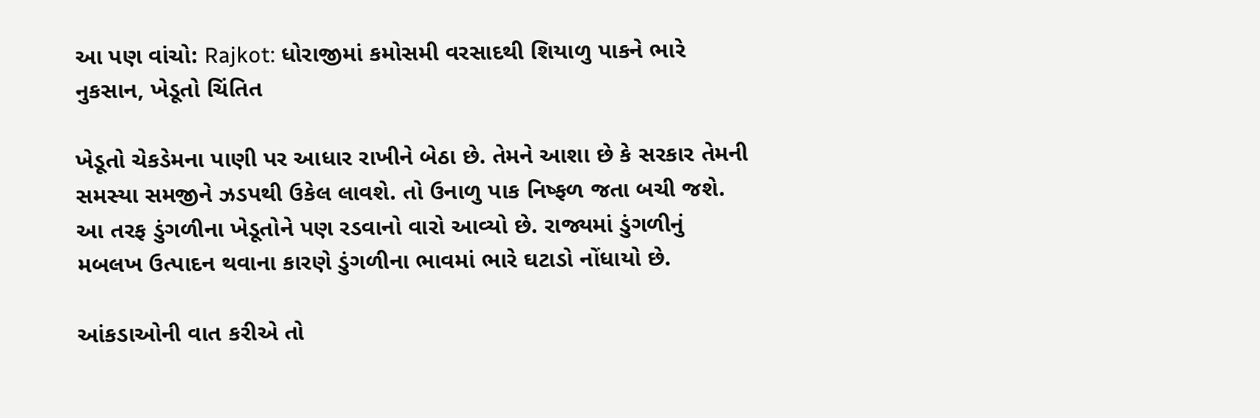આ પણ વાંચો: Rajkot: ધોરાજીમાં કમોસમી વરસાદથી શિયાળુ પાકને ભારે નુકસાન, ખેડૂતો ચિંતિત

ખેડૂતો ચેકડેમના પાણી પર આધાર રાખીને બેઠા છે. તેમને આશા છે કે સરકાર તેમની સમસ્યા સમજીને ઝડપથી ઉકેલ લાવશે. તો ઉનાળુ પાક નિષ્ફળ જતા બચી જશે. આ તરફ ડુંગળીના ખેડૂતોને પણ રડવાનો વારો આવ્યો છે. રાજ્યમાં ડુંગળીનું મબલખ ઉત્પાદન થવાના કારણે ડુંગળીના ભાવમાં ભારે ઘટાડો નોંધાયો છે.

આંકડાઓની વાત કરીએ તો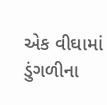એક વીઘામાં ડુંગળીના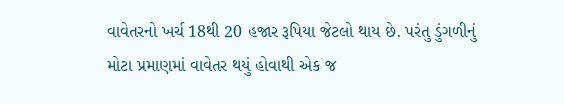વાવેતરનો ખર્ચ 18થી 20 હજાર રૂપિયા જેટલો થાય છે. પરંતુ ડુંગળીનું મોટા પ્રમાણમાં વાવેતર થયું હોવાથી એક જ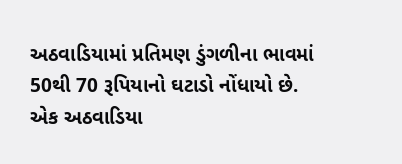અઠવાડિયામાં પ્રતિમણ ડુંગળીના ભાવમાં 50થી 70 રૂપિયાનો ઘટાડો નોંધાયો છે. એક અઠવાડિયા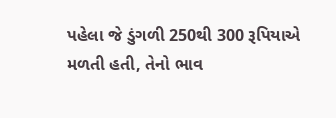પહેલા જે ડુંગળી 250થી 300 રૂપિયાએ મળતી હતી, તેનો ભાવ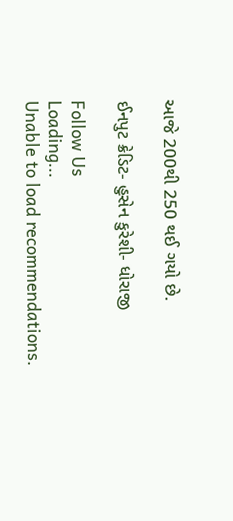આજે 200થી 250 થઈ ગયો છે.

ઈનપુટ ક્રેડિટ- હુસેન કુરેશી- ધોરાજી

Follow Us
Loading...
Unable to load recommendations.